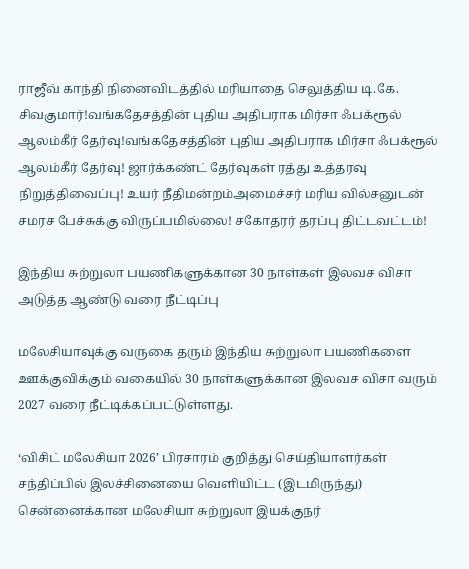ராஜீவ் காந்தி நினைவிடத்தில் மரியாதை செலுத்திய டி.கே. சிவகுமார்!வங்கதேசத்தின் புதிய அதிபராக மிர்சா ஃபக்ரூல் ஆலம்கீர் தேர்வு!வங்கதேசத்தின் புதிய அதிபராக மிர்சா ஃபக்ரூல் ஆலம்கீர் தேர்வு! ஜார்க்கண்ட் தேர்வுகள் ரத்து உத்தரவு நிறுத்திவைப்பு! உயர் நீதிமன்றம்அமைச்சர் மரிய வில்சனுடன் சமரச பேச்சுக்கு விருப்பமில்லை! சகோதரர் தரப்பு திட்டவட்டம்!

இந்திய சுற்றுலா பயணிகளுக்கான 30 நாள்கள் இலவச விசா அடுத்த ஆண்டு வரை நீட்டிப்பு

மலேசியாவுக்கு வருகை தரும் இந்திய சுற்றுலா பயணிகளை ஊக்குவிக்கும் வகையில் 30 நாள்களுக்கான இலவச விசா வரும் 2027 வரை நீட்டிக்கப்பட்டுள்ளது.

‘விசிட் மலேசியா 2026’ பிரசாரம் குறித்து செய்தியாளர்கள் சந்திப்பில் இலச்சினையை வெளியிட்ட (இடமிருந்து) சென்னைக்கான மலேசியா சுற்றுலா இயக்குநர்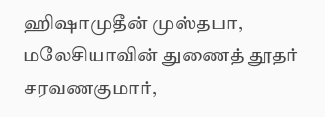ஹிஷாமுதீன் முஸ்தபா, மலேசியாவின் துணைத் தூதர் சரவணகுமார்,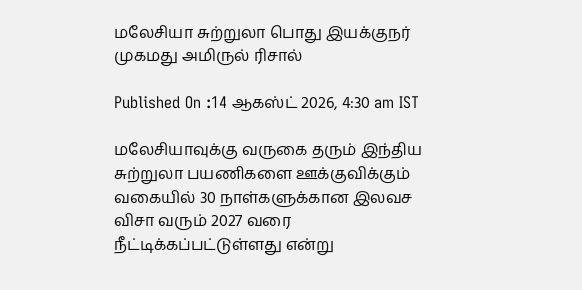மலேசியா சுற்றுலா பொது இயக்குநர் முகமது அமிருல் ரிசால்

Published On :14 ஆகஸ்ட் 2026, 4:30 am IST

மலேசியாவுக்கு வருகை தரும் இந்திய சுற்றுலா பயணிகளை ஊக்குவிக்கும் வகையில் 30 நாள்களுக்கான இலவச விசா வரும் 2027 வரை நீட்டிக்கப்பட்டுள்ளது என்று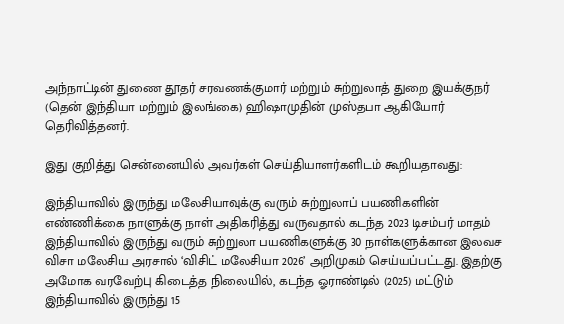அந்நாட்டின் துணை தூதர் சரவணக்குமார் மற்றும் சுற்றுலாத் துறை இயக்குநர் (தென் இந்தியா மற்றும் இலங்கை) ஹிஷாமுதின் முஸ்தபா ஆகியோர் தெரிவித்தனர்.

இது குறித்து சென்னையில் அவர்கள் செய்தியாளர்களிடம் கூறியதாவது:

இந்தியாவில் இருந்து மலேசியாவுக்கு வரும் சுற்றுலாப் பயணிகளின் எண்ணிக்கை நாளுக்கு நாள் அதிகரித்து வருவதால் கடந்த 2023 டிசம்பர் மாதம் இந்தியாவில் இருந்து வரும் சுற்றுலா பயணிகளுக்கு 30 நாள்களுக்கான இலவச விசா மலேசிய அரசால் ‘விசிட் மலேசியா 2026’ அறிமுகம் செய்யப்பட்டது. இதற்கு அமோக வரவேற்பு கிடைத்த நிலையில், கடந்த ஓராண்டில் (2025) மட்டும் இந்தியாவில் இருந்து 15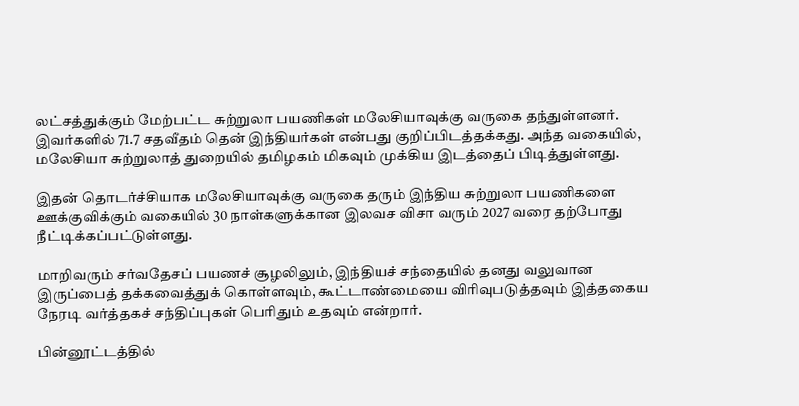லட்சத்துக்கும் மேற்பட்ட சுற்றுலா பயணிகள் மலேசியாவுக்கு வருகை தந்துள்ளனர். இவர்களில் 71.7 சதவீதம் தென் இந்தியர்கள் என்பது குறிப்பிடத்தக்கது. அந்த வகையில், மலேசியா சுற்றுலாத் துறையில் தமிழகம் மிகவும் முக்கிய இடத்தைப் பிடித்துள்ளது.

இதன் தொடர்ச்சியாக மலேசியாவுக்கு வருகை தரும் இந்திய சுற்றுலா பயணிகளை ஊக்குவிக்கும் வகையில் 30 நாள்களுக்கான இலவச விசா வரும் 2027 வரை தற்போது நீட்டிக்கப்பட்டுள்ளது.

மாறிவரும் சர்வதேசப் பயணச் சூழலிலும், இந்தியச் சந்தையில் தனது வலுவான இருப்பைத் தக்கவைத்துக் கொள்ளவும், கூட்டாண்மையை விரிவுபடுத்தவும் இத்தகைய நேரடி வர்த்தகச் சந்திப்புகள் பெரிதும் உதவும் என்றார்.

பின்னூட்டத்தில்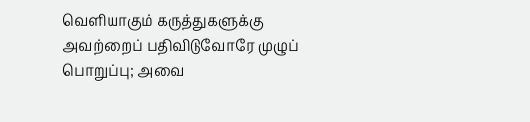வெளியாகும் கருத்துகளுக்கு அவற்றைப் பதிவிடுவோரே முழுப் பொறுப்பு; அவை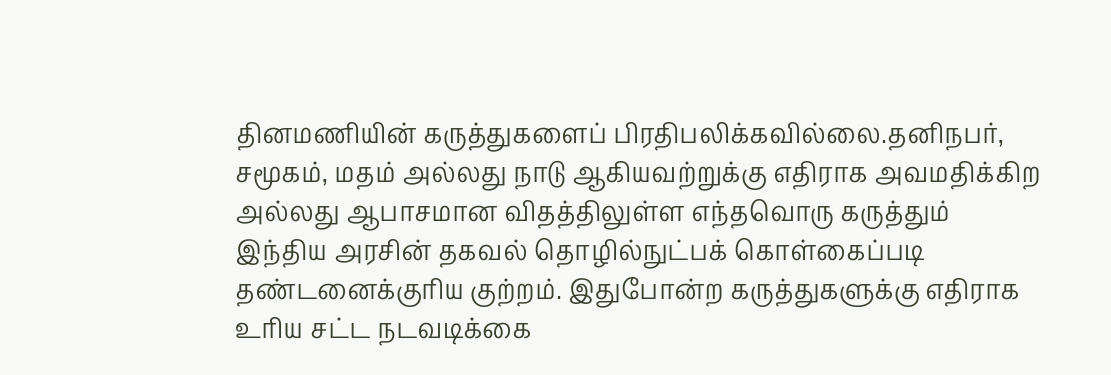தினமணியின் கருத்துகளைப் பிரதிபலிக்கவில்லை.தனிநபர், சமூகம், மதம் அல்லது நாடு ஆகியவற்றுக்கு எதிராக அவமதிக்கிற அல்லது ஆபாசமான விதத்திலுள்ள எந்தவொரு கருத்தும் இந்திய அரசின் தகவல் தொழில்நுட்பக் கொள்கைப்படி தண்டனைக்குரிய குற்றம். இதுபோன்ற கருத்துகளுக்கு எதிராக உரிய சட்ட நடவடிக்கை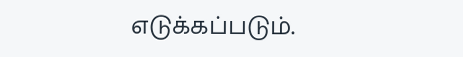எடுக்கப்படும்.